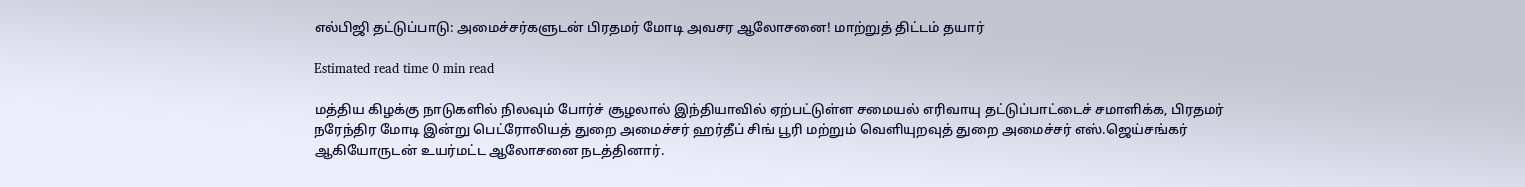எல்பிஜி தட்டுப்பாடு: அமைச்சர்களுடன் பிரதமர் மோடி அவசர ஆலோசனை! மாற்றுத் திட்டம் தயார்

Estimated read time 0 min read

மத்திய கிழக்கு நாடுகளில் நிலவும் போர்ச் சூழலால் இந்தியாவில் ஏற்பட்டுள்ள சமையல் எரிவாயு தட்டுப்பாட்டைச் சமாளிக்க, பிரதமர் நரேந்திர மோடி இன்று பெட்ரோலியத் துறை அமைச்சர் ஹர்தீப் சிங் பூரி மற்றும் வெளியுறவுத் துறை அமைச்சர் எஸ்.ஜெய்சங்கர் ஆகியோருடன் உயர்மட்ட ஆலோசனை நடத்தினார்.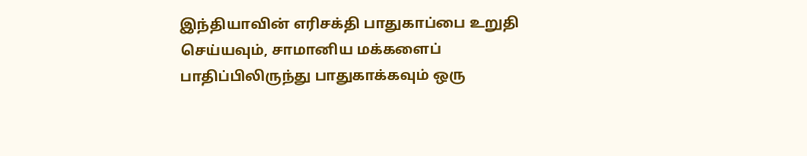இந்தியாவின் எரிசக்தி பாதுகாப்பை உறுதி செய்யவும், சாமானிய மக்களைப் பாதிப்பிலிருந்து பாதுகாக்கவும் ஒரு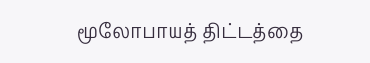மூலோபாயத் திட்டத்தை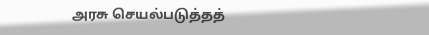அரசு செயல்படுத்தத்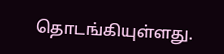தொடங்கியுள்ளது.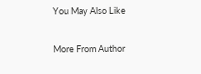You May Also Like

More From Author